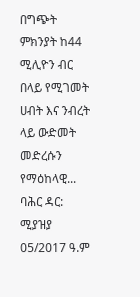በግጭት ምክንያት ከ44 ሚሊዮን ብር በላይ የሚገመት ሀብት እና ንብረት ላይ ውድመት መድረሱን የማዕከላዊ...
ባሕር ዳር: ሚያዝያ 05/2017 ዓ.ም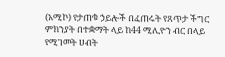(አሚኮ) የታጠቁ ኃይሎች በፈጠሩት የጸጥታ ችግር ምክንያት በተቋማት ላይ ከ44 ሚሊዮን ብር በላይ የሚገመት ሀብት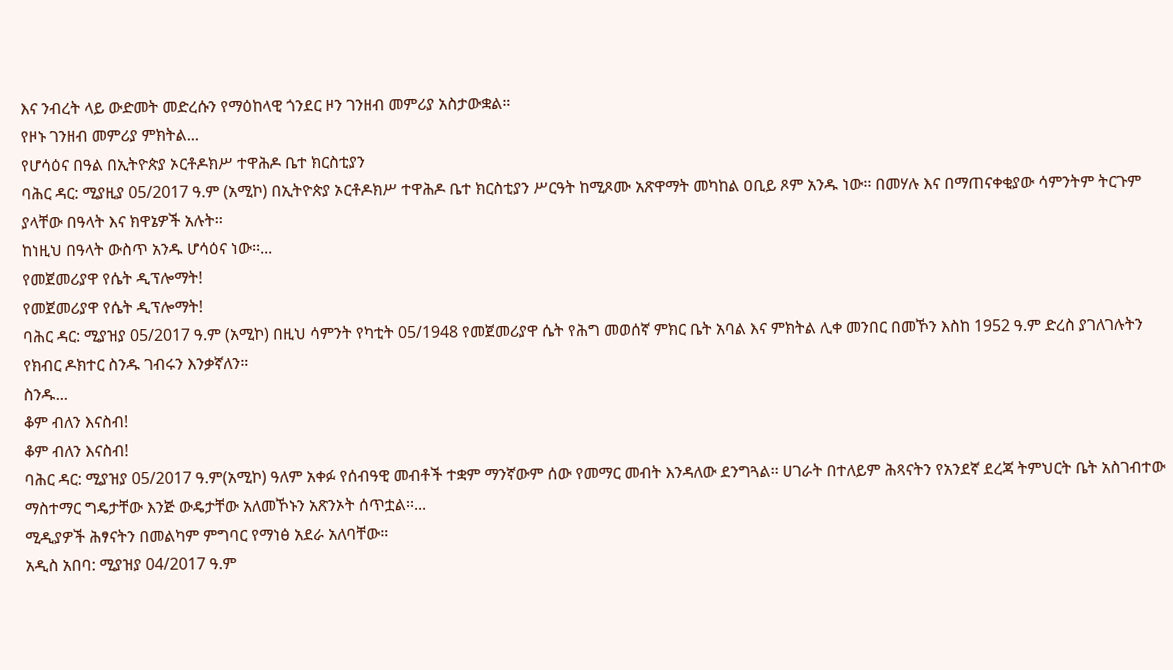እና ንብረት ላይ ውድመት መድረሱን የማዕከላዊ ጎንደር ዞን ገንዘብ መምሪያ አስታውቋል።
የዞኑ ገንዘብ መምሪያ ምክትል...
የሆሳዕና በዓል በኢትዮጵያ ኦርቶዶክሥ ተዋሕዶ ቤተ ክርስቲያን
ባሕር ዳር: ሚያዚያ 05/2017 ዓ.ም (አሚኮ) በኢትዮጵያ ኦርቶዶክሥ ተዋሕዶ ቤተ ክርስቲያን ሥርዓት ከሚጾሙ አጽዋማት መካከል ዐቢይ ጾም አንዱ ነው፡፡ በመሃሉ እና በማጠናቀቂያው ሳምንትም ትርጉም ያላቸው በዓላት እና ክዋኔዎች አሉት፡፡
ከነዚህ በዓላት ውስጥ አንዱ ሆሳዕና ነው፡፡...
የመጀመሪያዋ የሴት ዲፕሎማት!
የመጀመሪያዋ የሴት ዲፕሎማት!
ባሕር ዳር: ሚያዝያ 05/2017 ዓ.ም (አሚኮ) በዚህ ሳምንት የካቲት 05/1948 የመጀመሪያዋ ሴት የሕግ መወሰኛ ምክር ቤት አባል እና ምክትል ሊቀ መንበር በመኾን እስከ 1952 ዓ.ም ድረስ ያገለገሉትን የክብር ዶክተር ስንዱ ገብሩን እንቃኛለን።
ስንዱ...
ቆም ብለን እናስብ!
ቆም ብለን እናስብ!
ባሕር ዳር: ሚያዝያ 05/2017 ዓ.ም(አሚኮ) ዓለም አቀፉ የሰብዓዊ መብቶች ተቋም ማንኛውም ሰው የመማር መብት እንዳለው ደንግጓል፡፡ ሀገራት በተለይም ሕጻናትን የአንደኛ ደረጃ ትምህርት ቤት አስገብተው ማስተማር ግዴታቸው እንጅ ውዴታቸው አለመኾኑን አጽንኦት ሰጥቷል፡፡...
ሚዲያዎች ሕፃናትን በመልካም ምግባር የማነፅ አደራ አለባቸው።
አዲስ አበባ: ሚያዝያ 04/2017 ዓ.ም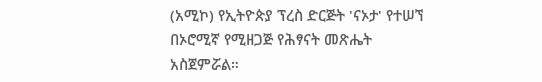(አሚኮ) የኢትዮጵያ ፕረስ ድርጅት 'ናኦታ' የተሠኘ በኦሮሚኛ የሚዘጋጅ የሕፃናት መጽሔት አስጀምሯል።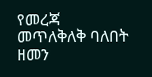የመረጃ መጥለቅለቅ ባለበት ዘመን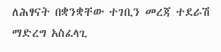ለሕፃናት በቋንቋቸው ተገቢን መረጃ ተደራሽ ማድረግ አስፈላጊ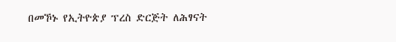በመኾኑ የኢትዮጵያ ፕረስ ድርጅት ለሕፃናት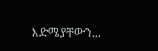እድሜያቸውን...